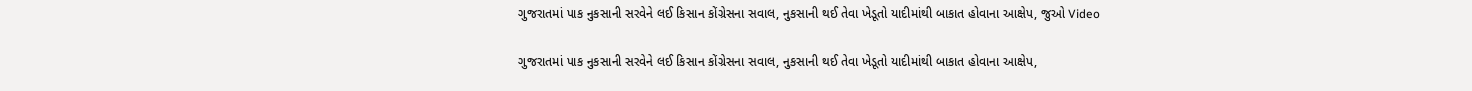ગુજરાતમાં પાક નુકસાની સરવેને લઈ કિસાન કોંગ્રેસના સવાલ, નુકસાની થઈ તેવા ખેડૂતો યાદીમાંથી બાકાત હોવાના આક્ષેપ, જુઓ Video

ગુજરાતમાં પાક નુકસાની સરવેને લઈ કિસાન કોંગ્રેસના સવાલ, નુકસાની થઈ તેવા ખેડૂતો યાદીમાંથી બાકાત હોવાના આક્ષેપ,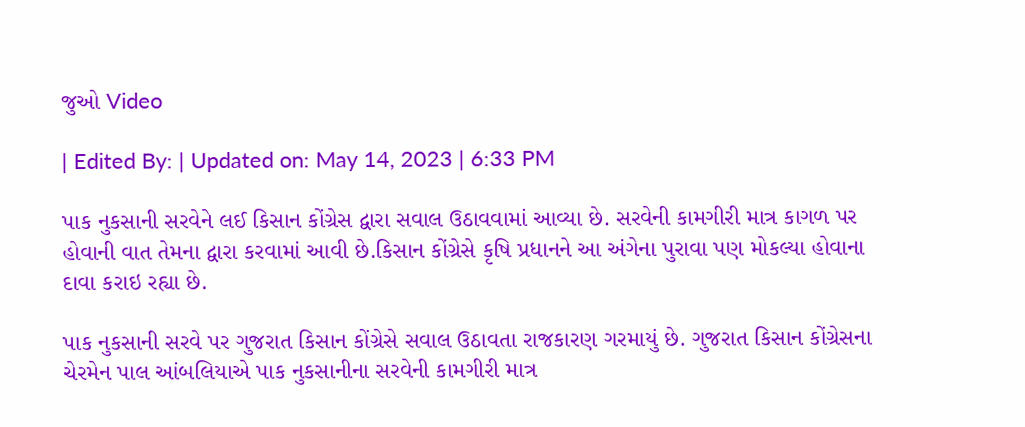જુઓ Video

| Edited By: | Updated on: May 14, 2023 | 6:33 PM

પાક નુકસાની સરવેને લઈ કિસાન કોંગ્રેસ દ્વારા સવાલ ઉઠાવવામાં આવ્યા છે. સરવેની કામગીરી માત્ર કાગળ પર હોવાની વાત તેમના દ્વારા કરવામાં આવી છે.કિસાન કોંગ્રેસે કૃષિ પ્રધાનને આ અંગેના પુરાવા પણ મોકલ્યા હોવાના દાવા કરાઇ રહ્યા છે.

પાક નુકસાની સરવે પર ગુજરાત કિસાન કોંગ્રેસે સવાલ ઉઠાવતા રાજકારણ ગરમાયું છે. ગુજરાત કિસાન કોંગ્રેસના ચેરમેન પાલ આંબલિયાએ પાક નુકસાનીના સરવેની કામગીરી માત્ર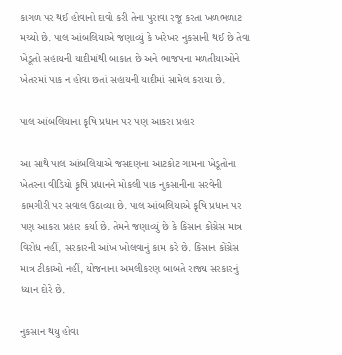કાગળ પર થઈ હોવાનો દાવો કરી તેના પુરાવા રજૂ કરતા ખળભળાટ મચ્યો છે. પાલ આંબલિયાએ જણાવ્યું કે ખરેખર નુકસાની થઈ છે તેવા ખેડૂતો સહાયની યાદીમાંથી બાકાત છે અને ભાજપના મળતીયાઓને ખેતરમાં પાક ન હોવા છતાં સહાયની યાદીમાં સામેલ કરાયા છે.

પાલ આંબલિયાના કૃષિ પ્રધાન પર પણ આકરા પ્રહાર

આ સાથે પાલ આંબલિયાએ જસદણના આટકોટ ગામના ખેડૂતોના ખેતરના વીડિયો કૃષિ પ્રધાનને મોકલી પાક નુકસાનીના સરવેની કામગીરી પર સવાલ ઉઠાવ્યા છે. પાલ આંબલિયાએ કૃષિ પ્રધાન પર પણ આકરા પ્રહાર કર્યા છે. તેમને જણાવ્યું છે કે કિસાન કોંગ્રેસ માત્ર વિરોધ નહીં, સરકારની આંખ ખોલવાનું કામ કરે છે. કિસાન કોંગ્રેસ માત્ર ટીકાઓ નહીં, યોજનાના અમલીકરણ બાબતે રાજ્ય સરકારનું ધ્યાન દોરે છે.

નુકસાન થયુ હોવા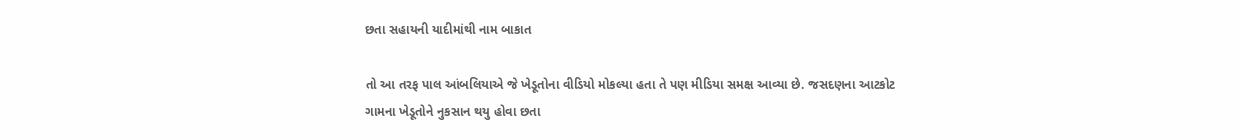છતા સહાયની યાદીમાંથી નામ બાકાત

તો આ તરફ પાલ આંબલિયાએ જે ખેડૂતોના વીડિયો મોકલ્યા હતા તે પણ મીડિયા સમક્ષ આવ્યા છે. જસદણના આટકોટ ગામના ખેડૂતોને નુકસાન થયુ હોવા છતા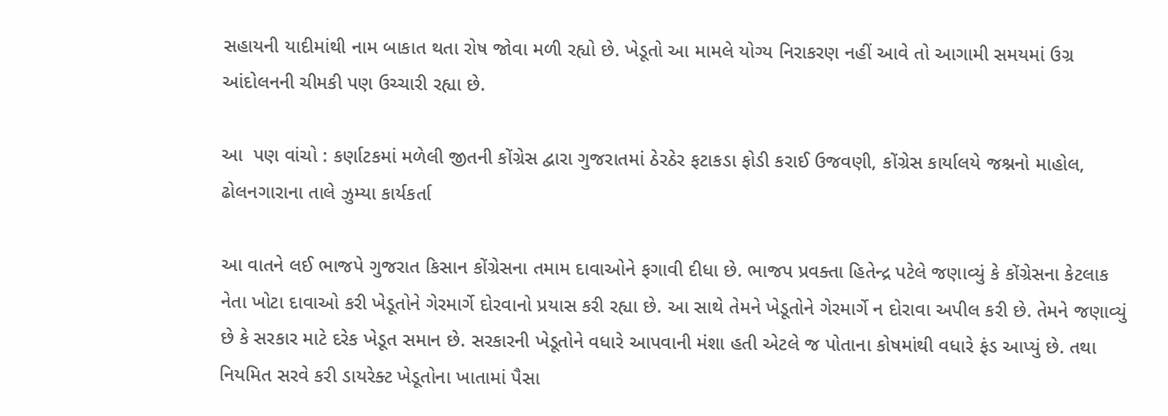સહાયની યાદીમાંથી નામ બાકાત થતા રોષ જોવા મળી રહ્યો છે. ખેડૂતો આ મામલે યોગ્ય નિરાકરણ નહીં આવે તો આગામી સમયમાં ઉગ્ર આંદોલનની ચીમકી પણ ઉચ્ચારી રહ્યા છે.

આ  પણ વાંચો : કર્ણાટકમાં મળેલી જીતની કોંગ્રેસ દ્વારા ગુજરાતમાં ઠેરઠેર ફટાકડા ફોડી કરાઈ ઉજવણી, કોંગ્રેસ કાર્યાલયે જશ્નનો માહોલ, ઢોલનગારાના તાલે ઝુમ્યા કાર્યકર્તા

આ વાતને લઈ ભાજપે ગુજરાત કિસાન કોંગ્રેસના તમામ દાવાઓને ફગાવી દીધા છે. ભાજપ પ્રવક્તા હિતેન્દ્ર પટેલે જણાવ્યું કે કોંગ્રેસના કેટલાક નેતા ખોટા દાવાઓ કરી ખેડૂતોને ગેરમાર્ગે દોરવાનો પ્રયાસ કરી રહ્યા છે. આ સાથે તેમને ખેડૂતોને ગેરમાર્ગે ન દોરાવા અપીલ કરી છે. તેમને જણાવ્યું છે કે સરકાર માટે દરેક ખેડૂત સમાન છે. સરકારની ખેડૂતોને વધારે આપવાની મંશા હતી એટલે જ પોતાના કોષમાંથી વધારે ફંડ આપ્યું છે. તથા નિયમિત સરવે કરી ડાયરેક્ટ ખેડૂતોના ખાતામાં પૈસા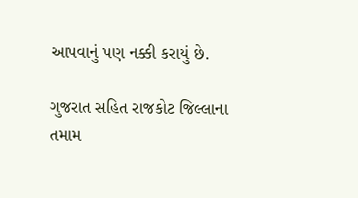આપવાનું પણ નક્કી કરાયું છે.

ગુજરાત સહિત રાજકોટ જિલ્લાના તમામ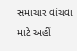સમાચાર વાંચવા માટે અહીં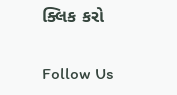ક્લિક કરો

Follow Us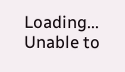Loading...
Unable to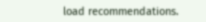load recommendations.